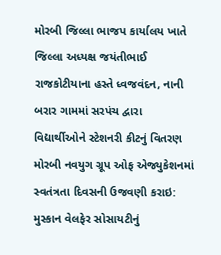મોરબી જિલ્લા ભાજપ કાર્યાલય ખાતે જિલ્લા અધ્યક્ષ જયંતીભાઈ રાજકોટીયાના હસ્તે ધ્વજવંદન, નાની બરાર ગામમાં સરપંચ દ્વારા વિદ્યાર્થીઓને સ્ટેશનરી કીટનું વિતરણ મોરબી નવયુગ ગ્રૂપ ઓફ એજ્યુકેશનમાં સ્વતંત્રતા દિવસની ઉજવણી કરાઇ: મુસ્કાન વેલફેર સોસાયટીનું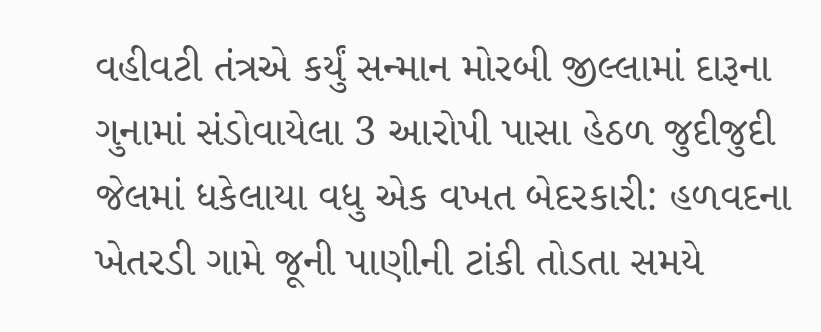વહીવટી તંત્રએ કર્યું સન્માન મોરબી જીલ્લામાં દારૂના ગુનામાં સંડોવાયેલા 3 આરોપી પાસા હેઠળ જુદીજુદી જેલમાં ધકેલાયા વધુ એક વખત બેદરકારી: હળવદના ખેતરડી ગામે જૂની પાણીની ટાંકી તોડતા સમયે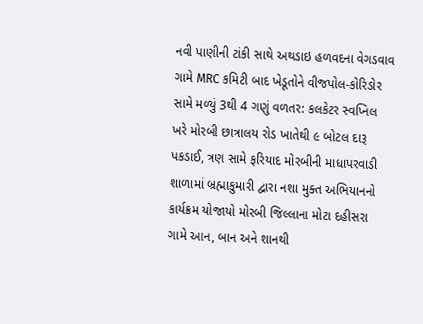નવી પાણીની ટાંકી સાથે અથડાઇ હળવદના વેગડવાવ ગામે MRC કમિટી બાદ ખેડૂતોને વીજપોલ-કોરિડોર સામે મળ્યું 3થી 4 ગણું વળતર: કલકેટર સ્વપ્નિલ ખરે મોરબી છાત્રાલય રોડ ખાતેથી ૯ બોટલ દારૂ પકડાઈ, ત્રણ સામે ફરિયાદ મોરબીની માધાપરવાડી શાળામાં બ્રહ્માકુમારી દ્વારા નશા મુક્ત અભિયાનનો કાર્યક્રમ યોજાયો મોરબી જિલ્લાના મોટા દહીસરા ગામે આન, બાન અને શાનથી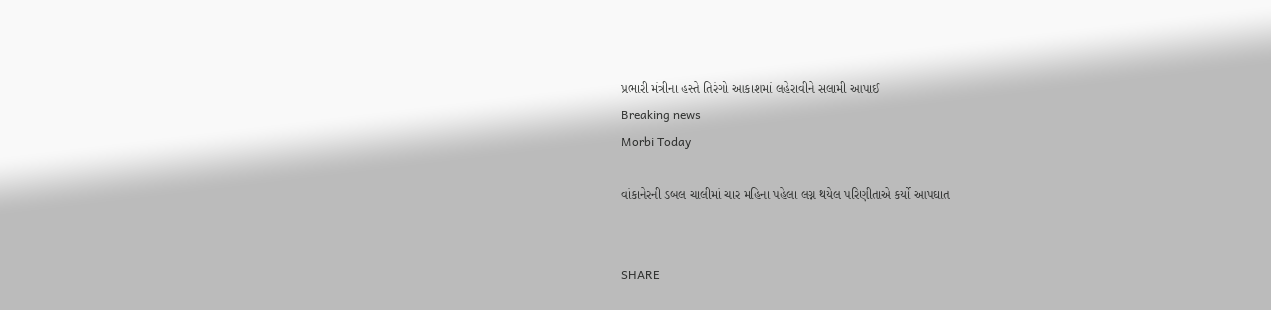પ્રભારી મંત્રીના હસ્તે તિરંગો આકાશમાં લહેરાવીને સલામી આપાઈ
Breaking news
Morbi Today

વાંકાનેરની ડબલ ચાલીમાં ચાર મહિના પહેલા લગ્ન થયેલ પરિણીતાએ કર્યો આપઘાત


SHARE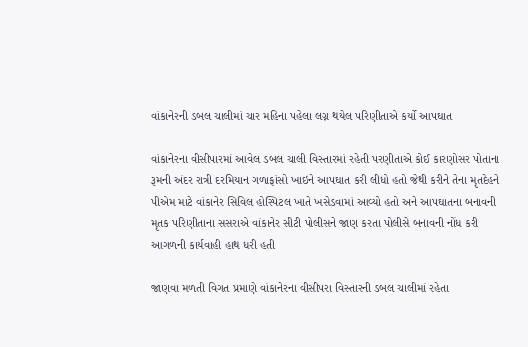વાંકાનેરની ડબલ ચાલીમાં ચાર મહિના પહેલા લગ્ન થયેલ પરિણીતાએ કર્યો આપઘાત

વાંકાનેરના વીસીપારમાં આવેલ ડબલ ચાલી વિસ્તારમાં રહેતી પરણીતાએ કોઈ કારણોસર પોતાના રૂમની અંદર રાત્રી દરમિયાન ગળાફાંસો ખાઇને આપઘાત કરી લીધો હતો જેથી કરીને તેના મૃતદેહને પીએમ માટે વાંકાનેર સિવિલ હોસ્પિટલ ખાતે ખસેડવામાં આવ્યો હતો અને આપઘાતના બનાવની મૃતક પરિણીતાના સસરાએ વાંકાનેર સીટી પોલીસને જાણ કરતા પોલીસે બનાવની નોંધ કરી આગળની કાર્યવાહી હાથ ધરી હતી

જાણવા મળતી વિગત પ્રમાણે વાંકાનેરના વીસીપરા વિસ્તારની ડબલ ચાલીમાં રહેતા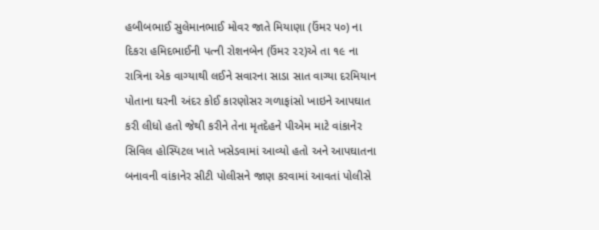હબીબભાઈ સુલેમાનભાઈ મોવર જાતે મિયાણા (ઉંમર ૫૦) ના દિકરા હમિદભાઈની પત્ની રોશનબેન (ઉંમર ૨૨)એ તા ૧૯ ના રાત્રિના એક વાગ્યાથી લઈને સવારના સાડા સાત વાગ્યા દરમિયાન પોતાના ઘરની અંદર કોઈ કારણોસર ગળાફાંસો ખાઇને આપઘાત કરી લીધો હતો જેથી કરીને તેના મૃતદેહને પીએમ માટે વાંકાનેર સિવિલ હોસ્પિટલ ખાતે ખસેડવામાં આવ્યો હતો અને આપઘાતના બનાવની વાંકાનેર સીટી પોલીસને જાણ કરવામાં આવતાં પોલીસે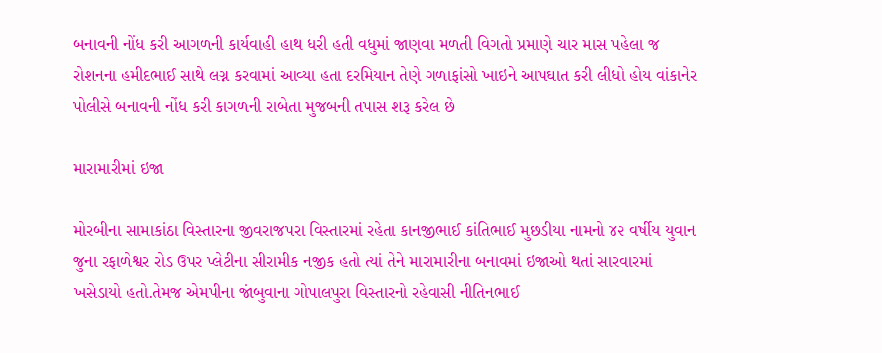બનાવની નોંધ કરી આગળની કાર્યવાહી હાથ ધરી હતી વધુમાં જાણવા મળતી વિગતો પ્રમાણે ચાર માસ પહેલા જ રોશનના હમીદભાઈ સાથે લગ્ન કરવામાં આવ્યા હતા દરમિયાન તેણે ગળાફાંસો ખાઇને આપઘાત કરી લીધો હોય વાંકાનેર પોલીસે બનાવની નોંધ કરી કાગળની રાબેતા મુજબની તપાસ શરૂ કરેલ છે

મારામારીમાં ઇજા

મોરબીના સામાકાંઠા વિસ્તારના જીવરાજપરા વિસ્તારમાં રહેતા કાનજીભાઈ કાંતિભાઈ મુછડીયા નામનો ૪૨ વર્ષીય યુવાન જુના રફાળેશ્વર રોડ ઉપર પ્લેટીના સીરામીક નજીક હતો ત્યાં તેને મારામારીના બનાવમાં ઇજાઓ થતાં સારવારમાં ખસેડાયો હતો.તેમજ એમપીના જાંબુવાના ગોપાલપુરા વિસ્તારનો રહેવાસી નીતિનભાઈ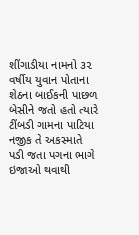શીંગાડીયા નામનો ૩૨ વર્ષીય યુવાન પોતાના શેઠના બાઈકની પાછળ બેસીને જતો હતો ત્યારે ટીંબડી ગામના પાટિયા નજીક તે અકસ્માતે પડી જતા પગના ભાગે ઇજાઓ થવાથી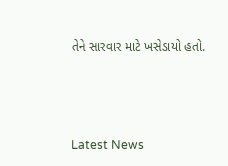તેને સારવાર માટે ખસેડાયો હતો.






Latest News